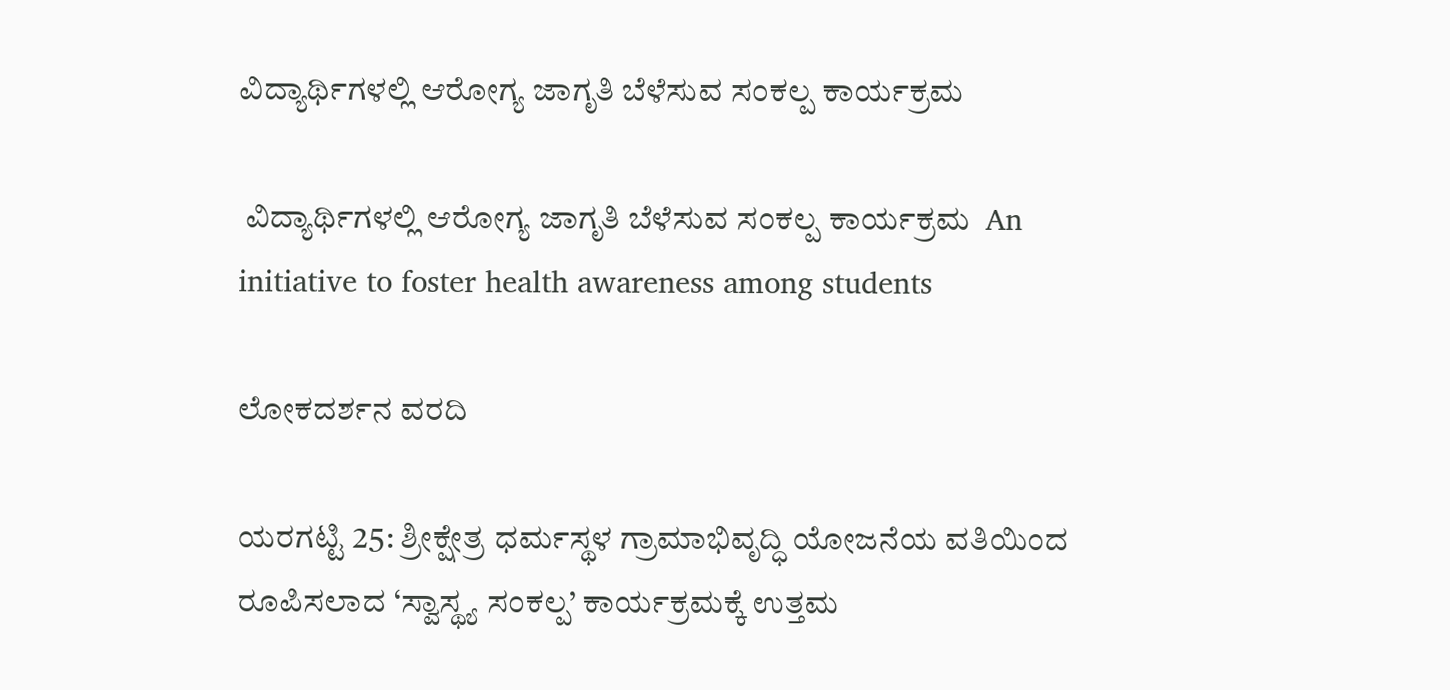ವಿದ್ಯಾರ್ಥಿಗಳಲ್ಲಿ ಆರೋಗ್ಯ ಜಾಗೃತಿ ಬೆಳೆಸುವ ಸಂಕಲ್ಪ ಕಾರ್ಯಕ್ರಮ

 ವಿದ್ಯಾರ್ಥಿಗಳಲ್ಲಿ ಆರೋಗ್ಯ ಜಾಗೃತಿ ಬೆಳೆಸುವ ಸಂಕಲ್ಪ ಕಾರ್ಯಕ್ರಮ  An initiative to foster health awareness among students

ಲೋಕದರ್ಶನ ವರದಿ

ಯರಗಟ್ಟಿ 25: ಶ್ರೀಕ್ಷೇತ್ರ ಧರ್ಮಸ್ಥಳ ಗ್ರಾಮಾಭಿವೃದ್ಧಿ ಯೋಜನೆಯ ವತಿಯಿಂದ ರೂಪಿಸಲಾದ ‘ಸ್ವಾಸ್ಥ್ಯ ಸಂಕಲ್ಪ’ ಕಾರ್ಯಕ್ರಮಕ್ಕೆ ಉತ್ತಮ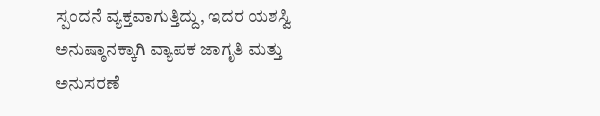ಸ್ಪಂದನೆ ವ್ಯಕ್ತವಾಗುತ್ತಿದ್ದು, ಇದರ ಯಶಸ್ವಿ ಅನುಷ್ಠಾನಕ್ಕಾಗಿ ವ್ಯಾಪಕ ಜಾಗೃತಿ ಮತ್ತು ಅನುಸರಣೆ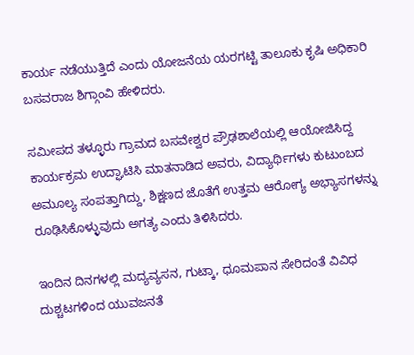ಕಾರ್ಯ ನಡೆಯುತ್ತಿದೆ ಎಂದು ಯೋಜನೆಯ ಯರಗಟ್ಟಿ ತಾಲೂಕು ಕೃಷಿ ಅಧಿಕಾರಿ ಬಸವರಾಜ ಶಿಗ್ಗಾಂವಿ ಹೇಳಿದರು.

ಸಮೀಪದ ತಳ್ಳೂರು ಗ್ರಾಮದ ಬಸವೇಶ್ವರ ಪ್ರೌಢಶಾಲೆಯಲ್ಲಿ ಆಯೋಜಿಸಿದ್ದ ಕಾರ್ಯಕ್ರಮ ಉದ್ಘಾಟಿಸಿ ಮಾತನಾಡಿದ ಅವರು, ವಿದ್ಯಾರ್ಥಿಗಳು ಕುಟುಂಬದ ಅಮೂಲ್ಯ ಸಂಪತ್ತಾಗಿದ್ದು, ಶಿಕ್ಷಣದ ಜೊತೆಗೆ ಉತ್ತಮ ಆರೋಗ್ಯ ಅಭ್ಯಾಸಗಳನ್ನು ರೂಢಿಸಿಕೊಳ್ಳುವುದು ಅಗತ್ಯ ಎಂದು ತಿಳಿಸಿದರು.

ಇಂದಿನ ದಿನಗಳಲ್ಲಿ ಮದ್ಯವ್ಯಸನ, ಗುಟ್ಕಾ, ಧೂಮಪಾನ ಸೇರಿದಂತೆ ವಿವಿಧ ದುಶ್ಚಟಗಳಿಂದ ಯುವಜನತೆ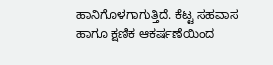ಹಾನಿಗೊಳಗಾಗುತ್ತಿದೆ. ಕೆಟ್ಟ ಸಹವಾಸ ಹಾಗೂ ಕ್ಷಣಿಕ ಆಕರ್ಷಣೆಯಿಂದ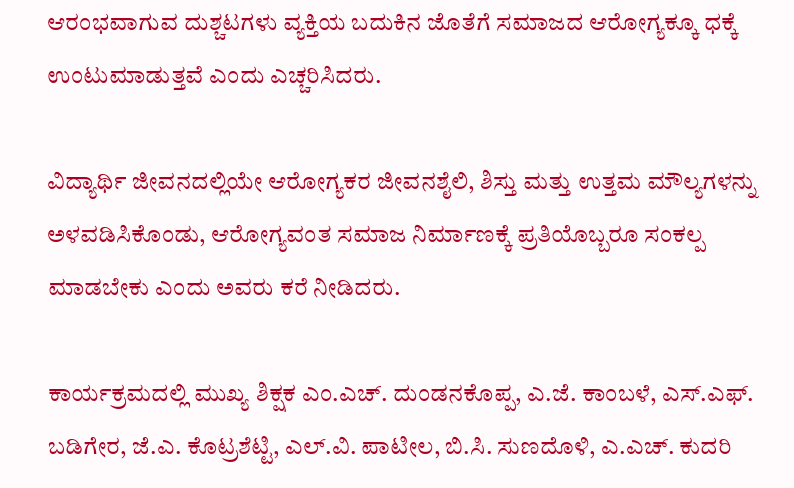ಆರಂಭವಾಗುವ ದುಶ್ಚಟಗಳು ವ್ಯಕ್ತಿಯ ಬದುಕಿನ ಜೊತೆಗೆ ಸಮಾಜದ ಆರೋಗ್ಯಕ್ಕೂ ಧಕ್ಕೆ ಉಂಟುಮಾಡುತ್ತವೆ ಎಂದು ಎಚ್ಚರಿಸಿದರು.

ವಿದ್ಯಾರ್ಥಿ ಜೀವನದಲ್ಲಿಯೇ ಆರೋಗ್ಯಕರ ಜೀವನಶೈಲಿ, ಶಿಸ್ತು ಮತ್ತು ಉತ್ತಮ ಮೌಲ್ಯಗಳನ್ನು ಅಳವಡಿಸಿಕೊಂಡು, ಆರೋಗ್ಯವಂತ ಸಮಾಜ ನಿರ್ಮಾಣಕ್ಕೆ ಪ್ರತಿಯೊಬ್ಬರೂ ಸಂಕಲ್ಪ ಮಾಡಬೇಕು ಎಂದು ಅವರು ಕರೆ ನೀಡಿದರು.

ಕಾರ್ಯಕ್ರಮದಲ್ಲಿ ಮುಖ್ಯ ಶಿಕ್ಷಕ ಎಂ.ಎಚ್‌. ದುಂಡನಕೊಪ್ಪ, ಎ.ಜೆ. ಕಾಂಬಳೆ, ಎಸ್‌.ಎಫ್‌. ಬಡಿಗೇರ, ಜೆ.ಎ. ಕೊಟ್ರಶೆಟ್ಟಿ, ಎಲ್‌.ವಿ. ಪಾಟೀಲ, ಬಿ.ಸಿ. ಸುಣದೊಳಿ, ಎ.ಎಚ್‌. ಕುದರಿ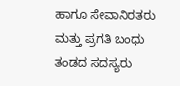ಹಾಗೂ ಸೇವಾನಿರತರು ಮತ್ತು ಪ್ರಗತಿ ಬಂಧು ತಂಡದ ಸದಸ್ಯರು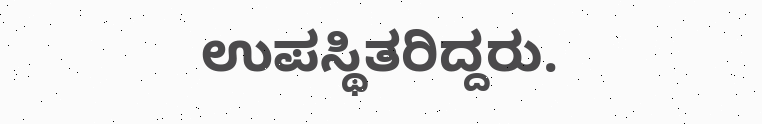ಉಪಸ್ಥಿತರಿದ್ದರು.